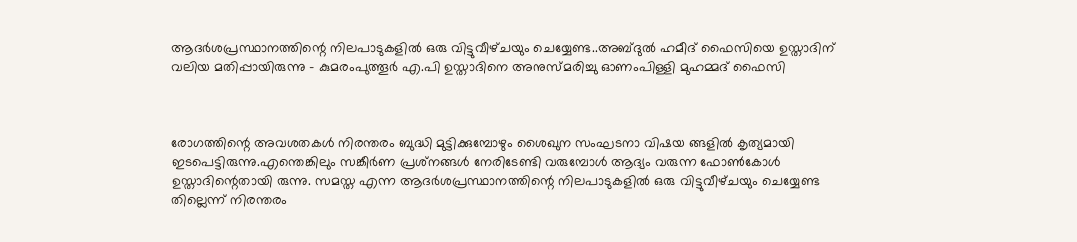ആദർശപ്രസ്ഥാനത്തിന്റെ നിലപാടുകളിൽ ഒരു വിട്ടുവീഴ്‌ചയും ചെയ്യേണ്ട..അബ്ദുൽ ഹമീദ് ഫൈസിയെ ഉസ്താദിന് വലിയ മതിപ്പായിരുന്നു - കുമരംപുത്തൂർ എ.പി ഉസ്താദിനെ അനുസ്മരിച്ചു ഓണംപിള്ളി മുഹമ്മദ് ഫൈസി



രോഗത്തിന്റെ അവശതകൾ നിരന്തരം ബുദ്ധി മുട്ടിക്കുമ്പോഴും ശൈഖുന സംഘടനാ വിഷയ ങ്ങളിൽ കൃത്യമായി ഇടപെട്ടിരുന്നു.എന്തെങ്കിലും സങ്കീർണ പ്രശ്‌നങ്ങൾ നേരിടേണ്ടി വരുമ്പോൾ ആദ്യം വരുന്ന ഫോൺകോൾ ഉസ്താദിന്റെതായി രുന്നു. സമസ്ത‌ എന്ന ആദർശപ്രസ്ഥാനത്തിന്റെ നിലപാടുകളിൽ ഒരു വിട്ടുവീഴ്‌ചയും ചെയ്യേണ്ട തില്ലെന്ന് നിരന്തരം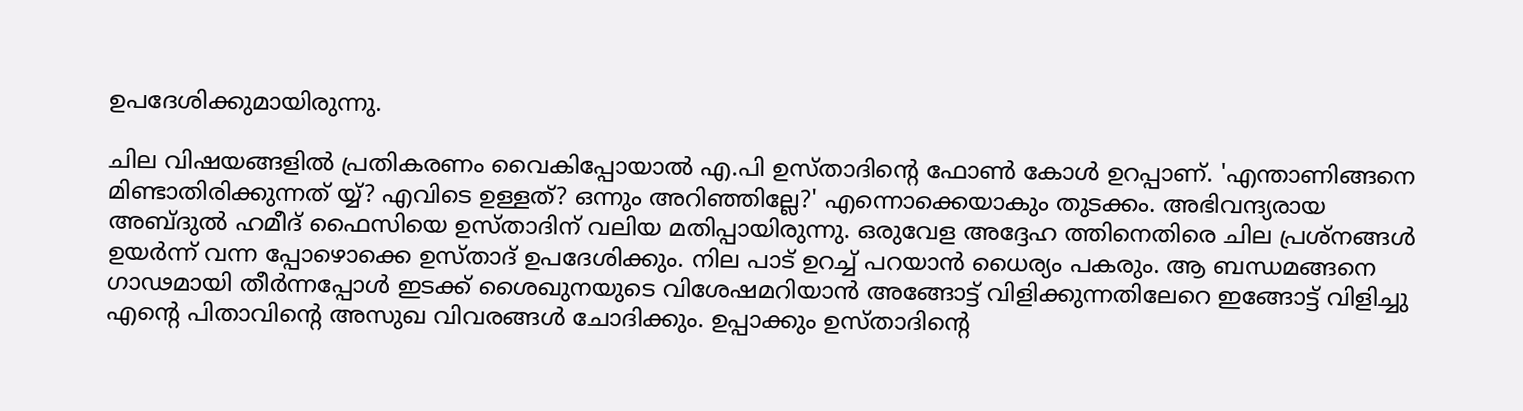ഉപദേശിക്കുമായിരുന്നു.

ചില വിഷയങ്ങളിൽ പ്രതികരണം വൈകിപ്പോയാൽ എ.പി ഉസ്ത‌ാദിന്റെ ഫോൺ കോൾ ഉറപ്പാണ്. 'എന്താണിങ്ങനെ മിണ്ടാതിരിക്കുന്നത് യ്യ്? എവിടെ ഉള്ളത്? ഒന്നും അറിഞ്ഞില്ലേ?' എന്നൊക്കെയാകും തുടക്കം. അഭിവന്ദ്യരായ അബ്ദുൽ ഹമീദ് ഫൈസിയെ ഉസ്താദിന് വലിയ മതിപ്പായിരുന്നു. ഒരുവേള അദ്ദേഹ ത്തിനെതിരെ ചില പ്രശ്‌നങ്ങൾ ഉയർന്ന് വന്ന പ്പോഴൊക്കെ ഉസ്ത‌ാദ് ഉപദേശിക്കും. നില പാട് ഉറച്ച് പറയാൻ ധൈര്യം പകരും. ആ ബന്ധമങ്ങനെ ഗാഢമായി തീർന്നപ്പോൾ ഇടക്ക് ശൈഖുനയുടെ വിശേഷമറിയാൻ അങ്ങോട്ട് വിളിക്കുന്നതിലേറെ ഇങ്ങോട്ട് വിളിച്ചു എന്റെ പിതാവിന്റെ അസുഖ വിവരങ്ങൾ ചോദിക്കും. ഉപ്പാക്കും ഉസ്താദിൻ്റെ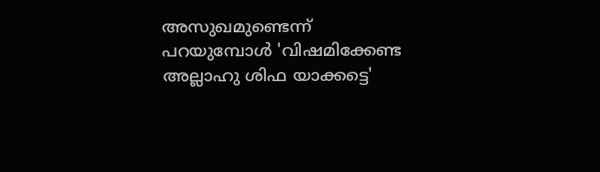അസുഖമുണ്ടെന്ന് പറയുമ്പോൾ 'വിഷമിക്കേണ്ട അല്ലാഹു ശിഫ യാക്കട്ടെ'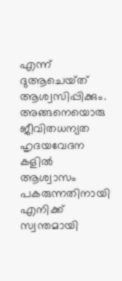എന്ന് ദുആചെയ്‌ത്‌ ആശ്വസിപ്പിക്കും. അങ്ങനെയൊരു ജീവിതധന്യത ഹൃദയവേദന കളിൽ ആശ്വാസം പകരുന്നതിനായി എനിക്ക് സ്വന്തമായി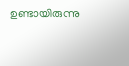ഉണ്ടായിരുന്നു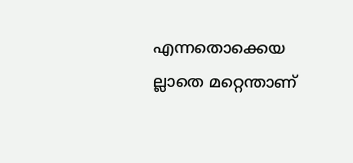എന്നതൊക്കെയ ല്ലാതെ മറ്റെന്താണ്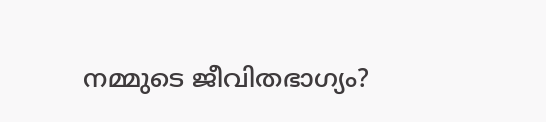നമ്മുടെ ജീവിതഭാഗ്യം?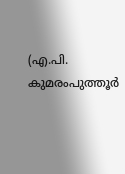(എ.പി. കുമരംപുത്തൂർ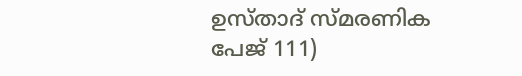ഉസ്താദ് സ്മരണിക പേജ് 111)